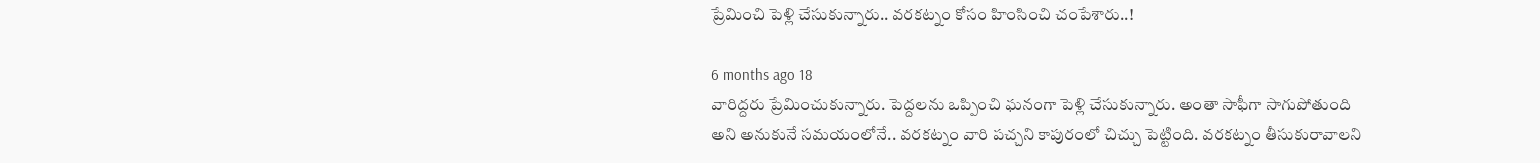ప్రేమించి పెళ్లి చేసుకున్నారు.. వరకట్నం కోసం హింసించి చంపేశారు..!

6 months ago 18
వారిద్దరు ప్రేమించుకున్నారు. పెద్దలను ఒప్పించి ఘనంగా పెళ్లి చేసుకున్నారు. అంతా సాఫీగా సాగుపోతుంది అని అనుకునే సమయంలోనే.. వరకట్నం వారి పచ్చని కాపురంలో చిచ్చు పెట్టింది. వరకట్నం తీసుకురావాలని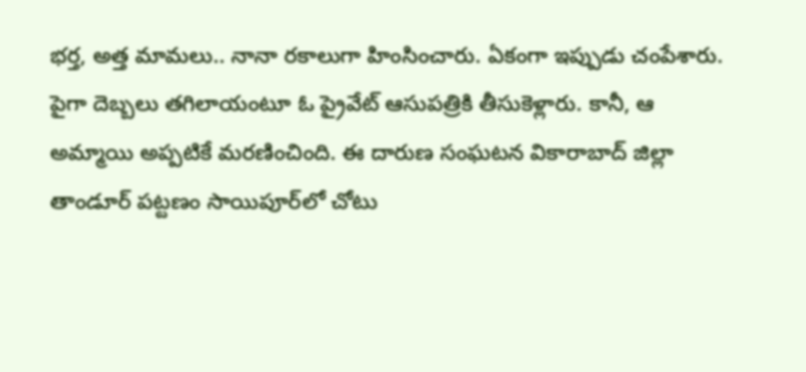భర్త, అత్త మామలు.. నానా రకాలుగా హింసించారు. ఏకంగా ఇప్పుడు చంపేశారు. పైగా దెబ్బలు తగిలాయంటూ ఓ ప్రైవేట్ ఆసుపత్రికి తీసుకెళ్లారు. కానీ, ఆ అమ్మాయి అప్పటికే మరణించింది. ఈ దారుణ సంఘటన వికారాబాద్ జిల్లా తాండూర్ పట్టణం సాయిపూర్‌లో చోటు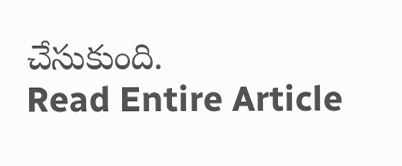చేసుకుంది.
Read Entire Article